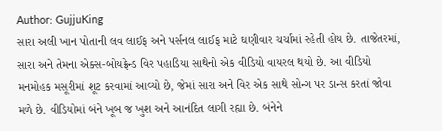Author: GujjuKing
સારા અલી ખાન પોતાની લવ લાઈફ અને પર્સનલ લાઈફ માટે ઘણીવાર ચર્ચામાં રહેતી હોય છે. તાજેતરમાં, સારા અને તેમના એક્સ-બોયફ્રેન્ડ વિર પહાડિયા સાથેનો એક વીડિયો વાયરલ થયો છે. આ વીડિયો મનમોહક મસૂરીમાં શૂટ કરવામાં આવ્યો છે, જેમાં સારા અને વિર એક સાથે સોન્ગ પર ડાન્સ કરતાં જોવા મળે છે. વીડિયોમાં બંને ખૂબ જ ખુશ અને આનંદિત લાગી રહ્યા છે. બંનેને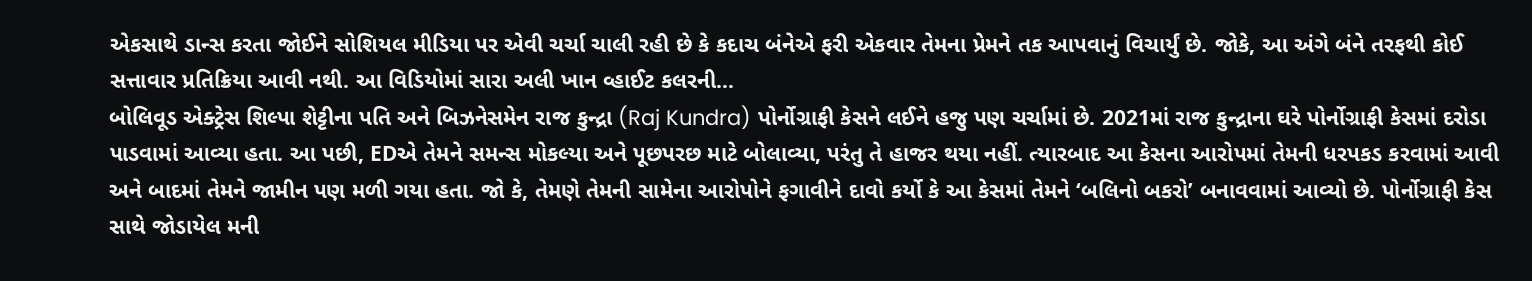એકસાથે ડાન્સ કરતા જોઈને સોશિયલ મીડિયા પર એવી ચર્ચા ચાલી રહી છે કે કદાચ બંનેએ ફરી એકવાર તેમના પ્રેમને તક આપવાનું વિચાર્યું છે. જોકે, આ અંગે બંને તરફથી કોઈ સત્તાવાર પ્રતિક્રિયા આવી નથી. આ વિડિયોમાં સારા અલી ખાન વ્હાઈટ કલરની…
બોલિવૂડ એક્ટ્રેસ શિલ્પા શેટ્ટીના પતિ અને બિઝનેસમેન રાજ કુન્દ્રા (Raj Kundra) પોર્નોગ્રાફી કેસને લઈને હજુ પણ ચર્ચામાં છે. 2021માં રાજ કુન્દ્રાના ઘરે પોર્નોગ્રાફી કેસમાં દરોડા પાડવામાં આવ્યા હતા. આ પછી, EDએ તેમને સમન્સ મોકલ્યા અને પૂછપરછ માટે બોલાવ્યા, પરંતુ તે હાજર થયા નહીં. ત્યારબાદ આ કેસના આરોપમાં તેમની ધરપકડ કરવામાં આવી અને બાદમાં તેમને જામીન પણ મળી ગયા હતા. જો કે, તેમણે તેમની સામેના આરોપોને ફગાવીને દાવો કર્યો કે આ કેસમાં તેમને ‘બલિનો બકરો’ બનાવવામાં આવ્યો છે. પોર્નોગ્રાફી કેસ સાથે જોડાયેલ મની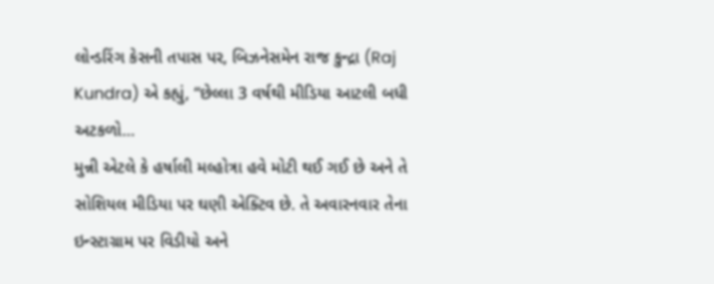લોન્ડરિંગ કેસની તપાસ પર, બિઝનેસમેન રાજ કુન્દ્રા (Raj Kundra) એ કહ્યું, “છેલ્લા 3 વર્ષથી મીડિયા આટલી બધી અટકળો…
મુન્ની એટલે કે હર્ષાલી મલ્હોત્રા હવે મોટી થઈ ગઈ છે અને તે સોશિયલ મીડિયા પર ઘણી એક્ટિવ છે. તે અવારનવાર તેના ઇન્સ્ટાગ્રામ પર વિડીયો અને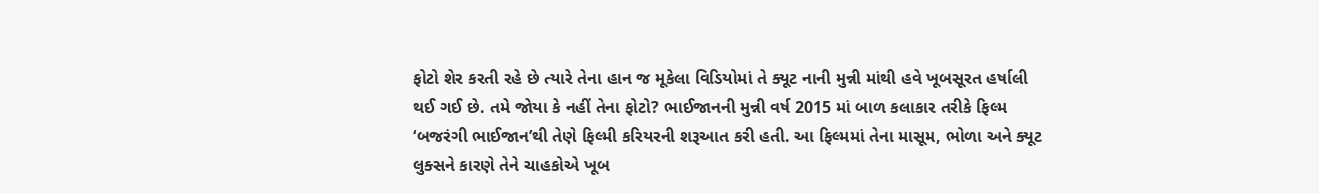ફોટો શેર કરતી રહે છે ત્યારે તેના હાન જ મૂકેલા વિડિયોમાં તે ક્યૂટ નાની મુન્ની માંથી હવે ખૂબસૂરત હર્ષાલી થઈ ગઈ છે. તમે જોયા કે નહીં તેના ફોટો? ભાઈજાનની મુન્ની વર્ષ 2015 માં બાળ કલાકાર તરીકે ફિલ્મ ‘બજરંગી ભાઈજાન’થી તેણે ફિલ્મી કરિયરની શરૂઆત કરી હતી. આ ફિલ્મમાં તેના માસૂમ, ભોળા અને ક્યૂટ લુક્સને કારણે તેને ચાહકોએ ખૂબ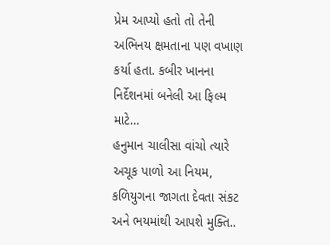પ્રેમ આપ્યો હતો તો તેની અભિનય ક્ષમતાના પણ વખાણ કર્યા હતા. કબીર ખાનના નિર્દેશનમાં બનેલી આ ફિલ્મ માટે…
હનુમાન ચાલીસા વાંચો ત્યારે અચૂક પાળો આ નિયમ, કળિયુગના જાગતા દેવતા સંકટ અને ભયમાંથી આપશે મુક્તિ..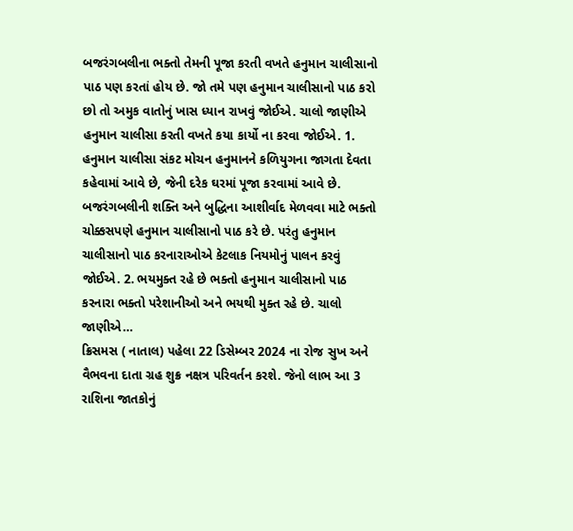બજરંગબલીના ભક્તો તેમની પૂજા કરતી વખતે હનુમાન ચાલીસાનો પાઠ પણ કરતાં હોય છે. જો તમે પણ હનુમાન ચાલીસાનો પાઠ કરો છો તો અમુક વાતોનું ખાસ ધ્યાન રાખવું જોઈએ. ચાલો જાણીએ હનુમાન ચાલીસા કરતી વખતે કયા કાર્યો ના કરવા જોઈએ. 1. હનુમાન ચાલીસા સંકટ મોચન હનુમાનને કળિયુગના જાગતા દેવતા કહેવામાં આવે છે, જેની દરેક ઘરમાં પૂજા કરવામાં આવે છે. બજરંગબલીની શક્તિ અને બુદ્ધિના આશીર્વાદ મેળવવા માટે ભક્તો ચોક્કસપણે હનુમાન ચાલીસાનો પાઠ કરે છે. પરંતુ હનુમાન ચાલીસાનો પાઠ કરનારાઓએ કેટલાક નિયમોનું પાલન કરવું જોઈએ. 2. ભયમુક્ત રહે છે ભક્તો હનુમાન ચાલીસાનો પાઠ કરનારા ભક્તો પરેશાનીઓ અને ભયથી મુક્ત રહે છે. ચાલો જાણીએ…
ક્રિસમસ ( નાતાલ) પહેલા 22 ડિસેમ્બર 2024 ના રોજ સુખ અને વૈભવના દાતા ગ્રહ શુક્ર નક્ષત્ર પરિવર્તન કરશે. જેનો લાભ આ 3 રાશિના જાતકોનું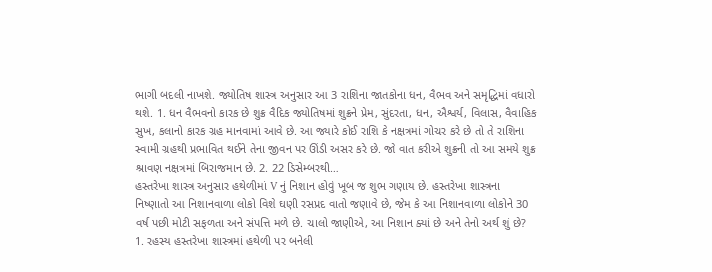ભાગી બદલી નાખશે. જ્યોતિષ શાસ્ત્ર અનુસાર આ 3 રાશિના જાતકોના ધન, વૈભવ અને સમૃદ્ધિમાં વધારો થશે. 1. ધન વૈભવનો કારક છે શુક્ર વૈદિક જ્યોતિષમાં શુક્રને પ્રેમ, સુંદરતા, ધન, ઐશ્વર્ય, વિલાસ, વૈવાહિક સુખ, કલાનો કારક ગ્રહ માનવામાં આવે છે. આ જ્યારે કોઈ રાશિ કે નક્ષત્રમાં ગોચર કરે છે તો તે રાશિના સ્વામી ગ્રહથી પ્રભાવિત થઈને તેના જીવન પર ઊંડી અસર કરે છે. જો વાત કરીએ શુક્રની તો આ સમયે શુક્ર શ્રાવણ નક્ષત્રમાં બિરાજમાન છે. 2. 22 ડિસેમ્બરથી…
હસ્તરેખા શાસ્ત્ર અનુસાર હથેળીમાં V નું નિશાન હોવું ખૂબ જ શુભ ગણાય છે. હસ્તરેખા શાસ્ત્રના નિષ્ણાતો આ નિશાનવાળા લોકો વિશે ઘણી રસપ્રદ વાતો જણાવે છે, જેમ કે આ નિશાનવાળા લોકોને 30 વર્ષ પછી મોટી સફળતા અને સંપત્તિ મળે છે. ચાલો જાણીએ, આ નિશાન ક્યાં છે અને તેનો અર્થ શું છે? 1. રહસ્ય હસ્તરેખા શાસ્ત્રમાં હથેળી પર બનેલી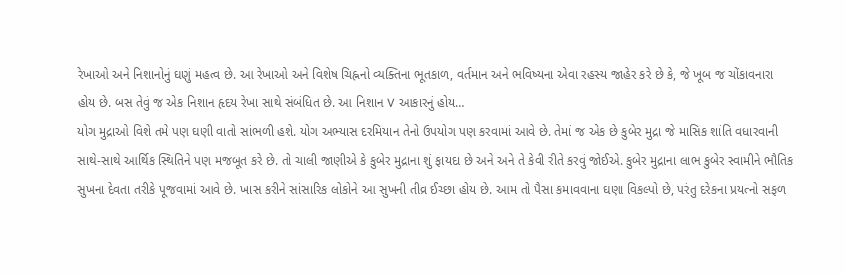રેખાઓ અને નિશાનોનું ઘણું મહત્વ છે. આ રેખાઓ અને વિશેષ ચિહ્નનો વ્યક્તિના ભૂતકાળ, વર્તમાન અને ભવિષ્યના એવા રહસ્ય જાહેર કરે છે કે, જે ખૂબ જ ચોંકાવનારા હોય છે. બસ તેવું જ એક નિશાન હૃદય રેખા સાથે સંબંધિત છે. આ નિશાન V આકારનું હોય…
યોગ મુદ્રાઓ વિશે તમે પણ ઘણી વાતો સાંભળી હશે. યોગ અભ્યાસ દરમિયાન તેનો ઉપયોગ પણ કરવામાં આવે છે. તેમાં જ એક છે કુબેર મુદ્રા જે માસિક શાંતિ વધારવાની સાથે-સાથે આર્થિક સ્થિતિને પણ મજબૂત કરે છે. તો ચાલી જાણીએ કે કુબેર મુદ્રાના શું ફાયદા છે અને અને તે કેવી રીતે કરવું જોઈએ. કુબેર મુદ્રાના લાભ કુબેર સ્વામીને ભૌતિક સુખના દેવતા તરીકે પૂજવામાં આવે છે. ખાસ કરીને સાંસારિક લોકોને આ સુખની તીવ્ર ઈચ્છા હોય છે. આમ તો પૈસા કમાવવાના ઘણા વિકલ્પો છે, પરંતુ દરેકના પ્રયત્નો સફળ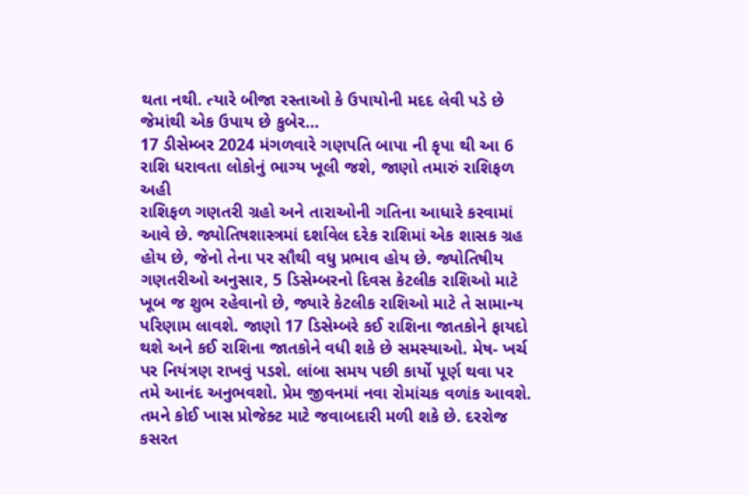થતા નથી. ત્યારે બીજા રસ્તાઓ કે ઉપાયોની મદદ લેવી પડે છે જેમાંથી એક ઉપાય છે કુબેર…
17 ડીસેમ્બર 2024 મંગળવારે ગણપતિ બાપા ની કૃપા થી આ 6 રાશિ ધરાવતા લોકોનું ભાગ્ય ખૂલી જશે, જાણો તમારું રાશિફળ અહી
રાશિફળ ગણતરી ગ્રહો અને તારાઓની ગતિના આધારે કરવામાં આવે છે. જ્યોતિષશાસ્ત્રમાં દર્શાવેલ દરેક રાશિમાં એક શાસક ગ્રહ હોય છે, જેનો તેના પર સૌથી વધુ પ્રભાવ હોય છે. જ્યોતિષીય ગણતરીઓ અનુસાર, 5 ડિસેમ્બરનો દિવસ કેટલીક રાશિઓ માટે ખૂબ જ શુભ રહેવાનો છે, જ્યારે કેટલીક રાશિઓ માટે તે સામાન્ય પરિણામ લાવશે. જાણો 17 ડિસેમ્બરે કઈ રાશિના જાતકોને ફાયદો થશે અને કઈ રાશિના જાતકોને વધી શકે છે સમસ્યાઓ. મેષ- ખર્ચ પર નિયંત્રણ રાખવું પડશે. લાંબા સમય પછી કાર્યો પૂર્ણ થવા પર તમે આનંદ અનુભવશો. પ્રેમ જીવનમાં નવા રોમાંચક વળાંક આવશે. તમને કોઈ ખાસ પ્રોજેક્ટ માટે જવાબદારી મળી શકે છે. દરરોજ કસરત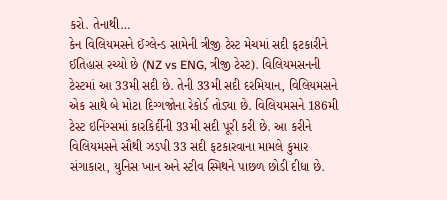કરો. તેનાથી…
કેન વિલિયમસને ઈંગ્લેન્ડ સામેની ત્રીજી ટેસ્ટ મેચમાં સદી ફટકારીને ઈતિહાસ રચ્યો છે (NZ vs ENG, ત્રીજી ટેસ્ટ). વિલિયમસનની ટેસ્ટમાં આ 33મી સદી છે. તેની 33મી સદી દરમિયાન, વિલિયમસને એક સાથે બે મોટા દિગ્ગજોના રેકોર્ડ તોડ્યા છે. વિલિયમસને 186મી ટેસ્ટ ઇનિંગ્સમાં કારકિર્દીની 33મી સદી પૂરી કરી છે. આ કરીને વિલિયમસને સૌથી ઝડપી 33 સદી ફટકારવાના મામલે કુમાર સંગાકારા, યુનિસ ખાન અને સ્ટીવ સ્મિથને પાછળ છોડી દીધા છે.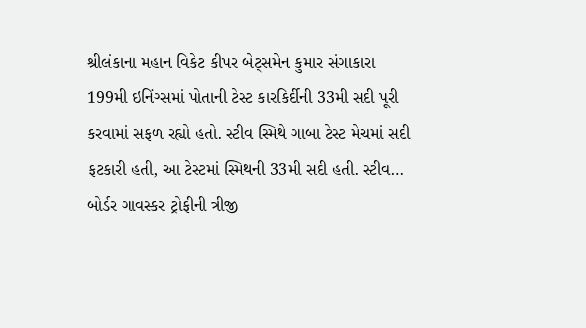શ્રીલંકાના મહાન વિકેટ કીપર બેટ્સમેન કુમાર સંગાકારા 199મી ઇનિંગ્સમાં પોતાની ટેસ્ટ કારકિર્દીની 33મી સદી પૂરી કરવામાં સફળ રહ્યો હતો. સ્ટીવ સ્મિથે ગાબા ટેસ્ટ મેચમાં સદી ફટકારી હતી, આ ટેસ્ટમાં સ્મિથની 33મી સદી હતી. સ્ટીવ…
બોર્ડર ગાવસ્કર ટ્રોફીની ત્રીજી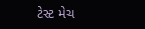ટેસ્ટ મેચ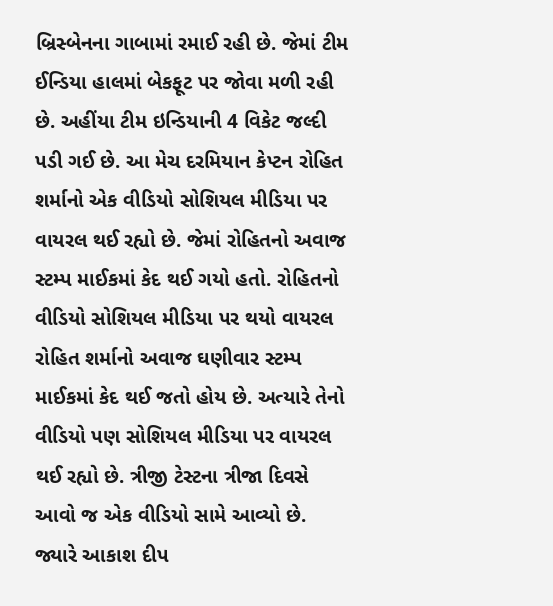બ્રિસ્બેનના ગાબામાં રમાઈ રહી છે. જેમાં ટીમ ઈન્ડિયા હાલમાં બેકફૂટ પર જોવા મળી રહી છે. અહીંયા ટીમ ઇન્ડિયાની 4 વિકેટ જલ્દી પડી ગઈ છે. આ મેચ દરમિયાન કેપ્ટન રોહિત શર્માનો એક વીડિયો સોશિયલ મીડિયા પર વાયરલ થઈ રહ્યો છે. જેમાં રોહિતનો અવાજ સ્ટમ્પ માઈકમાં કેદ થઈ ગયો હતો. રોહિતનો વીડિયો સોશિયલ મીડિયા પર થયો વાયરલ રોહિત શર્માનો અવાજ ઘણીવાર સ્ટમ્પ માઈકમાં કેદ થઈ જતો હોય છે. અત્યારે તેનો વીડિયો પણ સોશિયલ મીડિયા પર વાયરલ થઈ રહ્યો છે. ત્રીજી ટેસ્ટના ત્રીજા દિવસે આવો જ એક વીડિયો સામે આવ્યો છે. જ્યારે આકાશ દીપ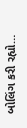બોલિંગ કરી રહ્યો…